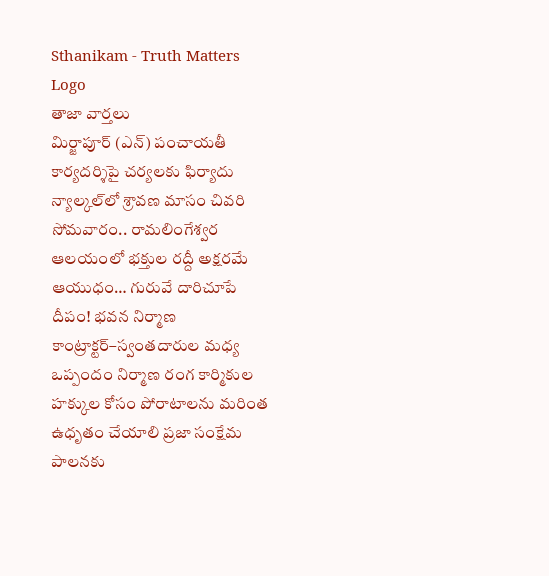Sthanikam - Truth Matters
Logo
తాజా వార్తలు
మిర్జాపూర్ (ఎన్) పంచాయతీ కార్యదర్శిపై చర్యలకు ఫిర్యాదు న్యాల్కల్‌లో శ్రావణ మాసం చివరి సోమవారం.. రామలింగేశ్వర ఆలయంలో భక్తుల రద్దీ అక్షరమే ఆయుధం… గురువే దారిచూపే దీపం! భవన నిర్మాణ కాంట్రాక్టర్‌–స్వంతదారుల మధ్య ఒప్పందం నిర్మాణ రంగ కార్మికుల హక్కుల కోసం పోరాటాలను మరింత ఉధృతం చేయాలి ప్రజా సంక్షేమ పాలనకు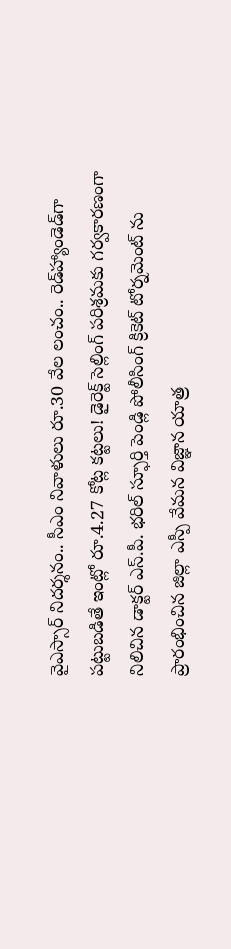వైఎస్సార్‌ నిదర్శనం.. సీఎం నివాళులు రూ.30 వేల లంచం.. రెడ్‌హ్యాండెడ్‌గా పట్టుబడితే ఇంట్లో రూ.4.27 కోట్ల కట్టలు! డైరెక్ట్ సెల్లింగ్ పరిశ్రమకు గర్వకారణంగా నిలిచిన డాక్టర్ ఎస్.పీ. భరిల్ స్ఫూర్తి పెండ్లి పోలీసింగ్ క్రికెట్ టోర్నమెంట్ ను ప్రారంభించిన జిల్లా ఎస్పీ వేమన విజ్ఞాన యాత్ర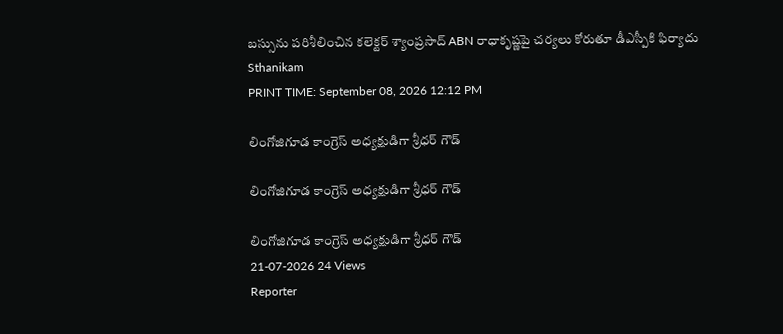బస్సును పరిశీలించిన కలెక్టర్ శ్యాంప్రసాద్ ABN రాధాకృష్ణపై చర్యలు కోరుతూ డీఎస్పీకి ఫిర్యాదు
Sthanikam
PRINT TIME: September 08, 2026 12:12 PM

లింగోజిగూడ కాంగ్రెస్ అధ్యక్షుడిగా శ్రీధర్ గౌడ్

లింగోజిగూడ కాంగ్రెస్ అధ్యక్షుడిగా శ్రీధర్ గౌడ్

లింగోజిగూడ కాంగ్రెస్ అధ్యక్షుడిగా శ్రీధర్ గౌడ్
21-07-2026 24 Views
Reporter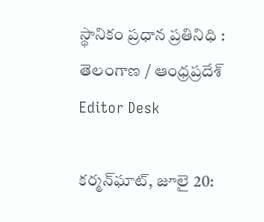స్థానికం ప్రధాన ప్రతినిధి : తెలంగాణ / ఆంధ్రప్రదేశ్
Editor Desk

కర్మన్‌ఘాట్, జూలై 20: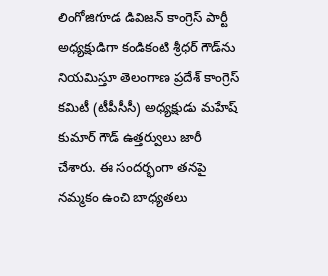లింగోజిగూడ డివిజన్ కాంగ్రెస్ పార్టీ అధ్యక్షుడిగా కండికంటి శ్రీధర్ గౌడ్‌ను నియమిస్తూ తెలంగాణ ప్రదేశ్ కాంగ్రెస్ కమిటీ (టీపీసీసీ) అధ్యక్షుడు మహేష్ కుమార్ గౌడ్ ఉత్తర్వులు జారీ చేశారు. ఈ సందర్భంగా తనపై నమ్మకం ఉంచి బాధ్యతలు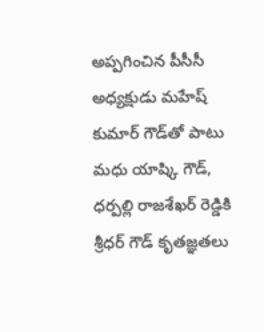అప్పగించిన పీసీసీ అధ్యక్షుడు మహేష్ కుమార్ గౌడ్‌తో పాటు మధు యాష్కి గౌడ్, ధర్పల్లి రాజశేఖర్ రెడ్డికి శ్రీధర్ గౌడ్ కృతజ్ఞతలు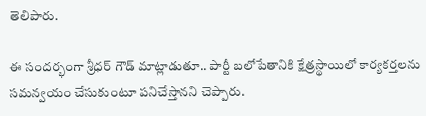తెలిపారు.

ఈ సందర్భంగా శ్రీధర్ గౌడ్ మాట్లాడుతూ.. పార్టీ బలోపేతానికి క్షేత్రస్థాయిలో కార్యకర్తలను సమన్వయం చేసుకుంటూ పనిచేస్తానని చెప్పారు.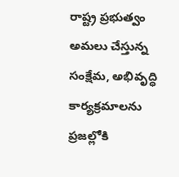రాష్ట్ర ప్రభుత్వం అమలు చేస్తున్న సంక్షేమ, అభివృద్ధి కార్యక్రమాలను ప్రజల్లోకి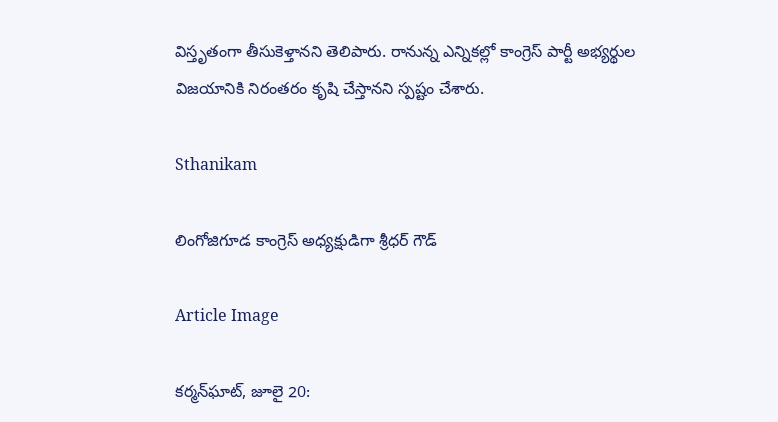విస్తృతంగా తీసుకెళ్తానని తెలిపారు. రానున్న ఎన్నికల్లో కాంగ్రెస్ పార్టీ అభ్యర్థుల విజయానికి నిరంతరం కృషి చేస్తానని స్పష్టం చేశారు.

Sthanikam

లింగోజిగూడ కాంగ్రెస్ అధ్యక్షుడిగా శ్రీధర్ గౌడ్

Article Image

కర్మన్‌ఘాట్, జూలై 20: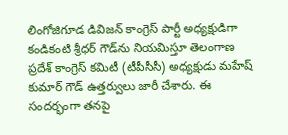లింగోజిగూడ డివిజన్ కాంగ్రెస్ పార్టీ అధ్యక్షుడిగా కండికంటి శ్రీధర్ గౌడ్‌ను నియమిస్తూ తెలంగాణ ప్రదేశ్ కాంగ్రెస్ కమిటీ (టీపీసీసీ) అధ్యక్షుడు మహేష్ కుమార్ గౌడ్ ఉత్తర్వులు జారీ చేశారు. ఈ సందర్భంగా తనపై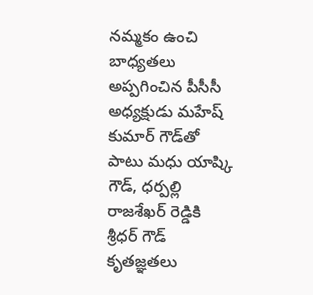నమ్మకం ఉంచి బాధ్యతలు అప్పగించిన పీసీసీ అధ్యక్షుడు మహేష్ కుమార్ గౌడ్‌తో పాటు మధు యాష్కి గౌడ్, ధర్పల్లి రాజశేఖర్ రెడ్డికి శ్రీధర్ గౌడ్ కృతజ్ఞతలు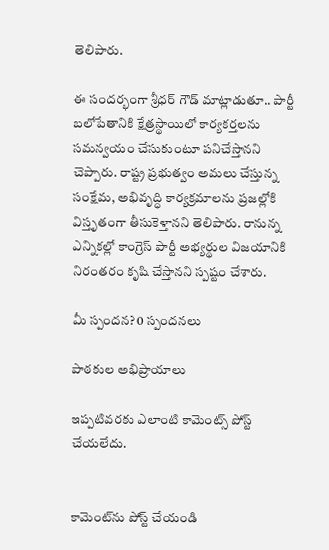తెలిపారు.

ఈ సందర్భంగా శ్రీధర్ గౌడ్ మాట్లాడుతూ.. పార్టీ బలోపేతానికి క్షేత్రస్థాయిలో కార్యకర్తలను సమన్వయం చేసుకుంటూ పనిచేస్తానని చెప్పారు. రాష్ట్ర ప్రభుత్వం అమలు చేస్తున్న సంక్షేమ, అభివృద్ధి కార్యక్రమాలను ప్రజల్లోకి విస్తృతంగా తీసుకెళ్తానని తెలిపారు. రానున్న ఎన్నికల్లో కాంగ్రెస్ పార్టీ అభ్యర్థుల విజయానికి నిరంతరం కృషి చేస్తానని స్పష్టం చేశారు.

మీ స్పందన? 0 స్పందనలు

పాఠకుల అభిప్రాయాలు

ఇప్పటివరకు ఎలాంటి కామెంట్స్ పోస్ట్ చేయలేదు.


కామెంట్‌ను పోస్ట్ చేయండి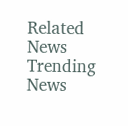Related News
Trending News